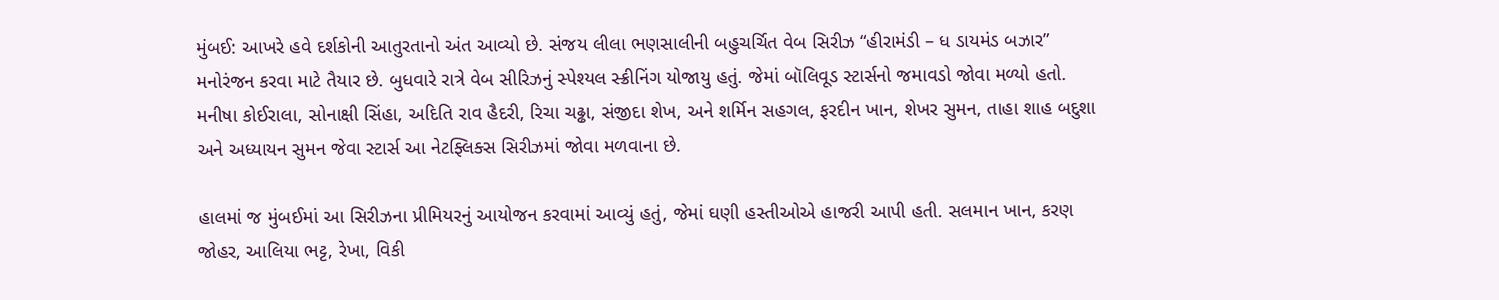મુંબઈ: આખરે હવે દર્શકોની આતુરતાનો અંત આવ્યો છે. સંજય લીલા ભણસાલીની બહુચર્ચિત વેબ સિરીઝ “હીરામંડી – ધ ડાયમંડ બઝાર” મનોરંજન કરવા માટે તૈયાર છે. બુધવારે રાત્રે વેબ સીરિઝનું સ્પેશ્યલ સ્ક્રીનિંગ યોજાયુ હતું. જેમાં બૉલિવૂડ સ્ટાર્સનો જમાવડો જોવા મળ્યો હતો. મનીષા કોઈરાલા, સોનાક્ષી સિંહા, અદિતિ રાવ હૈદરી, રિચા ચઢ્ઢા, સંજીદા શેખ, અને શર્મિન સહગલ, ફરદીન ખાન, શેખર સુમન, તાહા શાહ બદુશા અને અધ્યાયન સુમન જેવા સ્ટાર્સ આ નેટફ્લિક્સ સિરીઝમાં જોવા મળવાના છે.

હાલમાં જ મુંબઈમાં આ સિરીઝના પ્રીમિયરનું આયોજન કરવામાં આવ્યું હતું, જેમાં ઘણી હસ્તીઓએ હાજરી આપી હતી. સલમાન ખાન, કરણ જોહર, આલિયા ભટ્ટ, રેખા, વિકી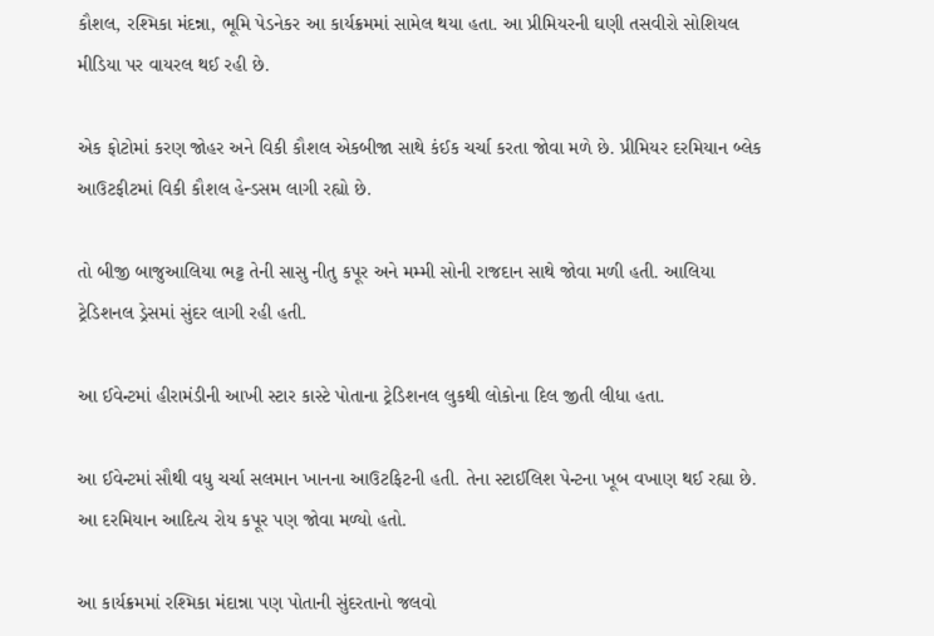કૌશલ, રશ્મિકા મંદન્ના, ભૂમિ પેડનેકર આ કાર્યક્રમમાં સામેલ થયા હતા. આ પ્રીમિયરની ઘણી તસવીરો સોશિયલ મીડિયા પર વાયરલ થઈ રહી છે.

એક ફોટોમાં કરણ જોહર અને વિકી કૌશલ એકબીજા સાથે કંઈક ચર્ચા કરતા જોવા મળે છે. પ્રીમિયર દરમિયાન બ્લેક આઉટફીટમાં વિકી કૌશલ હેન્ડસમ લાગી રહ્યો છે.

તો બીજી બાજુઆલિયા ભટ્ટ તેની સાસુ નીતુ કપૂર અને મમ્મી સોની રાજદાન સાથે જોવા મળી હતી. આલિયા ટ્રેડિશનલ ડ્રેસમાં સુંદર લાગી રહી હતી.

આ ઈવેન્ટમાં હીરામંડીની આખી સ્ટાર કાસ્ટે પોતાના ટ્રેડિશનલ લુકથી લોકોના દિલ જીતી લીધા હતા.

આ ઈવેન્ટમાં સૌથી વધુ ચર્ચા સલમાન ખાનના આઉટફિટની હતી. તેના સ્ટાઈલિશ પેન્ટના ખૂબ વખાણ થઈ રહ્યા છે. આ દરમિયાન આદિત્ય રોય કપૂર પણ જોવા મળ્યો હતો.

આ કાર્યક્રમમાં રશ્મિકા મંદાન્ના પણ પોતાની સુંદરતાનો જલવો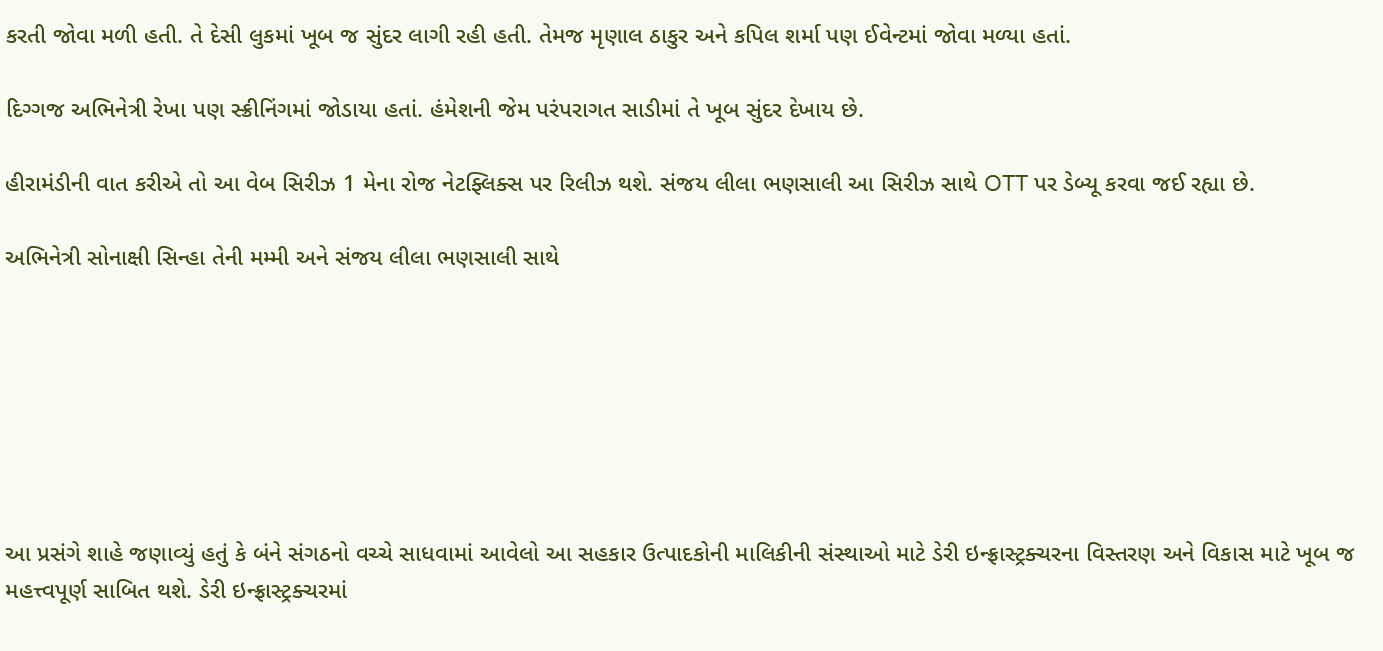કરતી જોવા મળી હતી. તે દેસી લુકમાં ખૂબ જ સુંદર લાગી રહી હતી. તેમજ મૃણાલ ઠાકુર અને કપિલ શર્મા પણ ઈવેન્ટમાં જોવા મળ્યા હતાં.

દિગ્ગજ અભિનેત્રી રેખા પણ સ્ક્રીનિંગમાં જોડાયા હતાં. હંમેશની જેમ પરંપરાગત સાડીમાં તે ખૂબ સુંદર દેખાય છે.

હીરામંડીની વાત કરીએ તો આ વેબ સિરીઝ 1 મેના રોજ નેટફ્લિક્સ પર રિલીઝ થશે. સંજય લીલા ભણસાલી આ સિરીઝ સાથે OTT પર ડેબ્યૂ કરવા જઈ રહ્યા છે.

અભિનેત્રી સોનાક્ષી સિન્હા તેની મમ્મી અને સંજય લીલા ભણસાલી સાથે







આ પ્રસંગે શાહે જણાવ્યું હતું કે બંને સંગઠનો વચ્ચે સાધવામાં આવેલો આ સહકાર ઉત્પાદકોની માલિકીની સંસ્થાઓ માટે ડેરી ઇન્ફ્રાસ્ટ્રક્ચરના વિસ્તરણ અને વિકાસ માટે ખૂબ જ મહત્ત્વપૂર્ણ સાબિત થશે. ડેરી ઇન્ફ્રાસ્ટ્રક્ચરમાં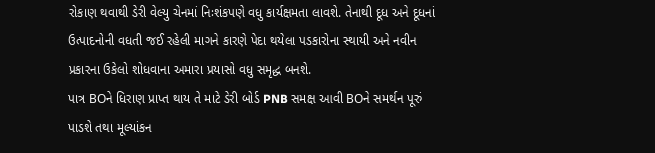રોકાણ થવાથી ડેરી વેલ્યુ ચેનમાં નિઃશંકપણે વધુ કાર્યક્ષમતા લાવશે. તેનાથી દૂધ અને દૂધનાં ઉત્પાદનોની વધતી જઈ રહેલી માગને કારણે પેદા થયેલા પડકારોના સ્થાયી અને નવીન પ્રકારના ઉકેલો શોધવાના અમારા પ્રયાસો વધુ સમૃદ્ધ બનશે.
પાત્ર BOને ધિરાણ પ્રાપ્ત થાય તે માટે ડેરી બોર્ડ PNB સમક્ષ આવી BOને સમર્થન પૂરું પાડશે તથા મૂલ્યાંકન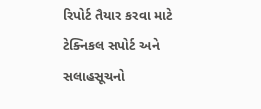રિપોર્ટ તૈયાર કરવા માટે ટેક્નિકલ સપોર્ટ અને સલાહસૂચનો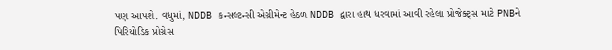પણ આપશે. વધુમાં, NDDB કન્સલ્ટન્સી એગ્રીમેન્ટ હેઠળ NDDB દ્વારા હાથ ધરવામાં આવી રહેલા પ્રોજેક્ટ્સ માટે PNBને પિરિયોડિક પ્રોગ્રેસ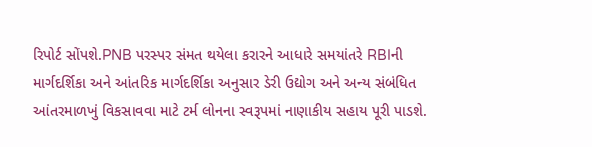રિપોર્ટ સોંપશે.PNB પરસ્પર સંમત થયેલા કરારને આધારે સમયાંતરે RBIની માર્ગદર્શિકા અને આંતરિક માર્ગદર્શિકા અનુસાર ડેરી ઉદ્યોગ અને અન્ય સંબંધિત આંતરમાળખું વિકસાવવા માટે ટર્મ લોનના સ્વરૂપમાં નાણાકીય સહાય પૂરી પાડશે.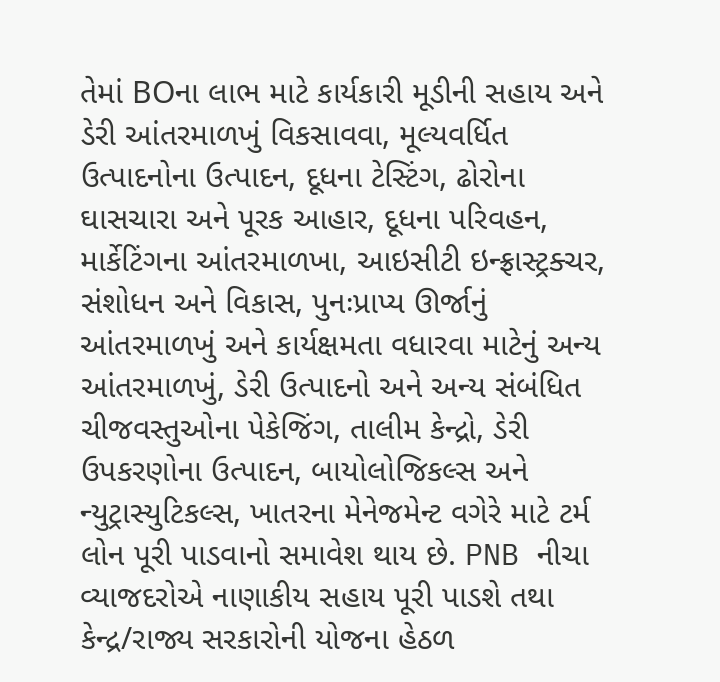તેમાં BOના લાભ માટે કાર્યકારી મૂડીની સહાય અને ડેરી આંતરમાળખું વિકસાવવા, મૂલ્યવર્ધિત ઉત્પાદનોના ઉત્પાદન, દૂધના ટેસ્ટિંગ, ઢોરોના ઘાસચારા અને પૂરક આહાર, દૂધના પરિવહન, માર્કેટિંગના આંતરમાળખા, આઇસીટી ઇન્ફ્રાસ્ટ્રક્ચર, સંશોધન અને વિકાસ, પુનઃપ્રાપ્ય ઊર્જાનું આંતરમાળખું અને કાર્યક્ષમતા વધારવા માટેનું અન્ય આંતરમાળખું, ડેરી ઉત્પાદનો અને અન્ય સંબંધિત ચીજવસ્તુઓના પેકેજિંગ, તાલીમ કેન્દ્રો, ડેરી ઉપકરણોના ઉત્પાદન, બાયોલોજિકલ્સ અને ન્યુટ્રાસ્યુટિકલ્સ, ખાતરના મેનેજમેન્ટ વગેરે માટે ટર્મ લોન પૂરી પાડવાનો સમાવેશ થાય છે. PNB નીચા વ્યાજદરોએ નાણાકીય સહાય પૂરી પાડશે તથા કેન્દ્ર/રાજ્ય સરકારોની યોજના હેઠળ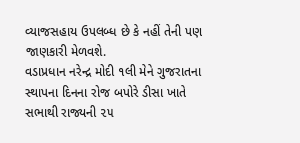વ્યાજસહાય ઉપલબ્ધ છે કે નહીં તેની પણ જાણકારી મેળવશે.
વડાપ્રધાન નરેન્દ્ર મોદી ૧લી મેને ગુજરાતના સ્થાપના દિનના રોજ બપોરે ડીસા ખાતે સભાથી રાજ્યની ૨૫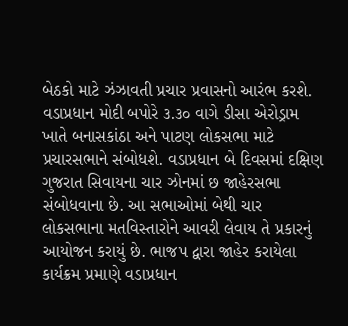બેઠકો માટે ઝંઝાવતી પ્રચાર પ્રવાસનો આરંભ કરશે. વડાપ્રધાન મોદી બપોરે ૩.૩૦ વાગે ડીસા એરોડ્રામ ખાતે બનાસકાંઠા અને પાટણ લોકસભા માટે પ્રચારસભાને સંબોધશે. વડાપ્રધાન બે દિવસમાં દક્ષિણ ગુજરાત સિવાયના ચાર ઝોનમાં છ જાહેરસભા સંબોધવાના છે. આ સભાઓમાં બેથી ચાર લોકસભાના મતવિસ્તારોને આવરી લેવાય તે પ્રકારનું આયોજન કરાયું છે. ભાજપ દ્વારા જાહેર કરાયેલા કાર્યક્રમ પ્રમાણે વડાપ્રધાન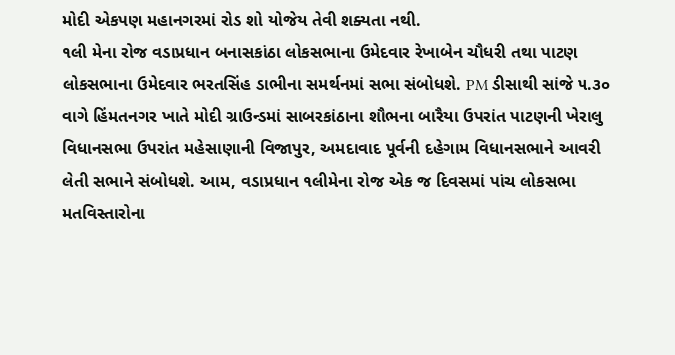મોદી એકપણ મહાનગરમાં રોડ શો યોજેય તેવી શક્યતા નથી.
૧લી મેના રોજ વડાપ્રધાન બનાસકાંઠા લોકસભાના ઉમેદવાર રેખાબેન ચૌધરી તથા પાટણ લોકસભાના ઉમેદવાર ભરતસિંહ ડાભીના સમર્થનમાં સભા સંબોધશે. PM ડીસાથી સાંજે ૫.૩૦ વાગે હિંમતનગર ખાતે મોદી ગ્રાઉન્ડમાં સાબરકાંઠાના શૌભના બારૈયા ઉપરાંત પાટણની ખેરાલુ વિધાનસભા ઉપરાંત મહેસાણાની વિજાપુર, અમદાવાદ પૂર્વની દહેગામ વિધાનસભાને આવરી લેતી સભાને સંબોધશે. આમ, વડાપ્રધાન ૧લીમેના રોજ એક જ દિવસમાં પાંચ લોકસભા મતવિસ્તારોના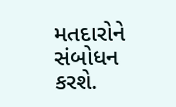મતદારોને સંબોધન કરશે.